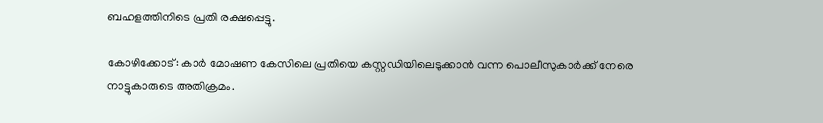ബഹളത്തിനിടെ പ്രതി രക്ഷപ്പെട്ടു.

കോഴിക്കോട്: കാർ മോഷണ കേസിലെ പ്രതിയെ കസ്റ്റഡിയിലെടുക്കാൻ വന്ന പൊലീസുകാർക്ക് നേരെ നാട്ടുകാരുടെ അതിക്രമം.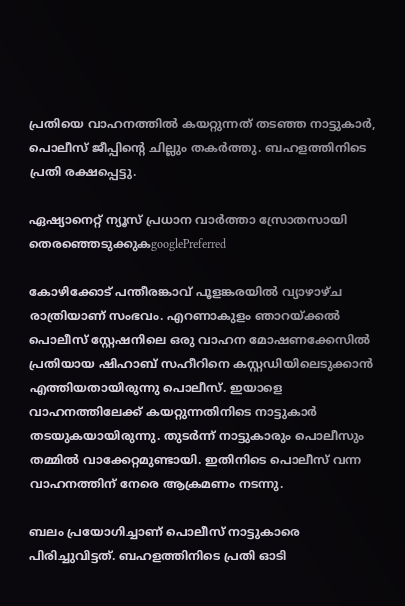പ്രതിയെ വാഹനത്തിൽ കയറ്റുന്നത് തടഞ്ഞ നാട്ടുകാർ, പൊലീസ് ജീപ്പിന്‍റെ ചില്ലും തകർത്തു. ബഹളത്തിനിടെ പ്രതി രക്ഷപ്പെട്ടു.

ഏഷ്യാനെറ്റ് ന്യൂസ് പ്രധാന വാർത്താ സ്രോതസായി തെരഞ്ഞെടുക്കുകgooglePreferred

കോഴിക്കോട് പന്തീരങ്കാവ് പൂളങ്കരയിൽ വ്യാഴാഴ്ച രാത്രിയാണ് സംഭവം. എറണാകുളം ഞാറയ്ക്കൽ പൊലീസ് സ്റ്റേഷനിലെ ഒരു വാഹന മോഷണക്കേസിൽ പ്രതിയായ ഷിഹാബ് സഹീറിനെ കസ്റ്റഡിയിലെടുക്കാൻ എത്തിയതായിരുന്നു പൊലീസ്. ഇയാളെ വാഹനത്തിലേക്ക് കയറ്റുന്നതിനിടെ നാട്ടുകാർ തടയുകയായിരുന്നു. തുടർന്ന് നാട്ടുകാരും പൊലീസും തമ്മിൽ വാക്കേറ്റമുണ്ടായി. ഇതിനിടെ പൊലീസ് വന്ന വാഹനത്തിന് നേരെ ആക്രമണം നടന്നു.

ബലം പ്രയോഗിച്ചാണ് പൊലീസ് നാട്ടുകാരെ പിരിച്ചുവിട്ടത്. ബഹളത്തിനിടെ പ്രതി ഓടി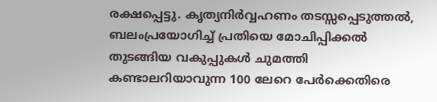രക്ഷപ്പെട്ടു. കൃത്യനിർവ്വഹണം തടസ്സപ്പെടുത്തൽ, ബലംപ്രയോഗിച്ച് പ്രതിയെ മോചിപ്പിക്കൽ തുടങ്ങിയ വകുപ്പുകൾ ചുമത്തി കണ്ടാലറിയാവുന്ന 100 ലേറെ പേർക്കെതിരെ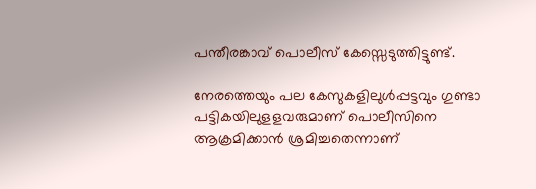പന്തീരങ്കാവ് പൊലീസ് കേസ്സെടുത്തിട്ടുണ്ട്.

നേരത്തെയും പല കേസുകളിലുൾപ്പട്ടവും ഗുണ്ടാ പട്ടികയിലുളളവരുമാണ് പൊലീസിനെ ആക്രമിക്കാൻ ശ്രമിച്ചതെന്നാണ്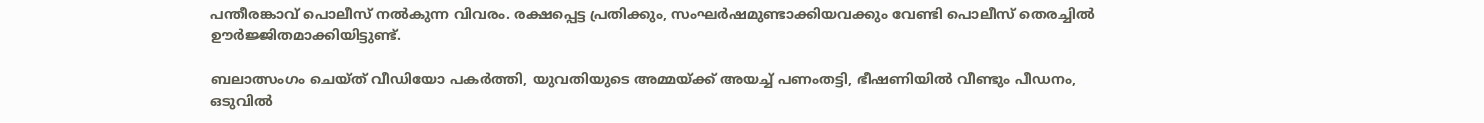പന്തീരങ്കാവ് പൊലീസ് നൽകുന്ന വിവരം. രക്ഷപ്പെട്ട പ്രതിക്കും, സംഘർഷമുണ്ടാക്കിയവക്കും വേണ്ടി പൊലീസ് തെരച്ചിൽ ഊർജ്ജിതമാക്കിയിട്ടുണ്ട്.

ബലാത്സംഗം ചെയ്ത് വീഡിയോ പകർത്തി, യുവതിയുടെ അമ്മയ്ക്ക് അയച്ച് പണംതട്ടി, ഭീഷണിയിൽ വീണ്ടും പീഡനം, ഒടുവിൽ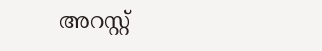അറസ്റ്റ്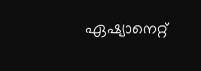ഏഷ്യാനെറ്റ്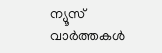ന്യൂസ് വാർത്തകൾ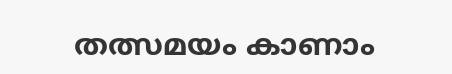തത്സമയം കാണാം